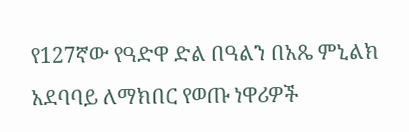የ127ኛው የዓድዋ ድል በዓልን በአጼ ምኒልክ አደባባይ ለማክበር የወጡ ነዋሪዎች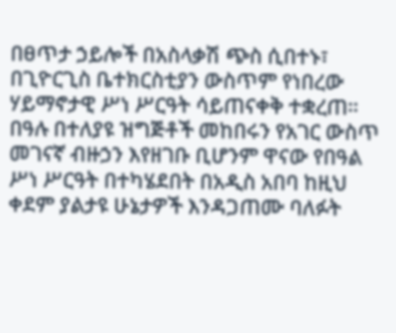በፀጥታ ኃይሎች በአስላቃሽ ጭስ ሲበተኑ፣ በጊዮርጊስ ቤተክርስቲያን ውስጥም የነበረው ሃይማኖታዊ ሥነ ሥርዓት ሳይጠናቀቅ ተቋረጠ። በዓሉ በተለያዩ ዝግጅቶች መከበሩን የአገር ውስጥ መገናኛ ብዙኃን እየዘገቡ ቢሆንም ዋናው የበዓል ሥነ ሥርዓት በተካሄደበት በአዲስ አበባ ከዚህ ቀደም ያልታዩ ሁኔታዎች እንዳጋጠሙ ባለፉት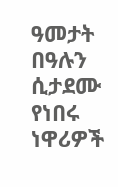ዓመታት በዓሉን ሲታደሙ የነበሩ ነዋሪዎች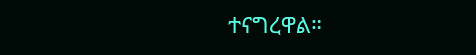ተናግረዋል።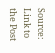Source: Link to the Post